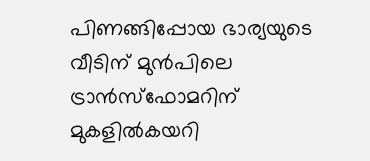പിണങ്ങിപ്പോയ ഭാര്യയുടെ വീടിന് മുൻപിലെ ട്രാൻസ്ഫോമറിന് മുകളിൽകയറി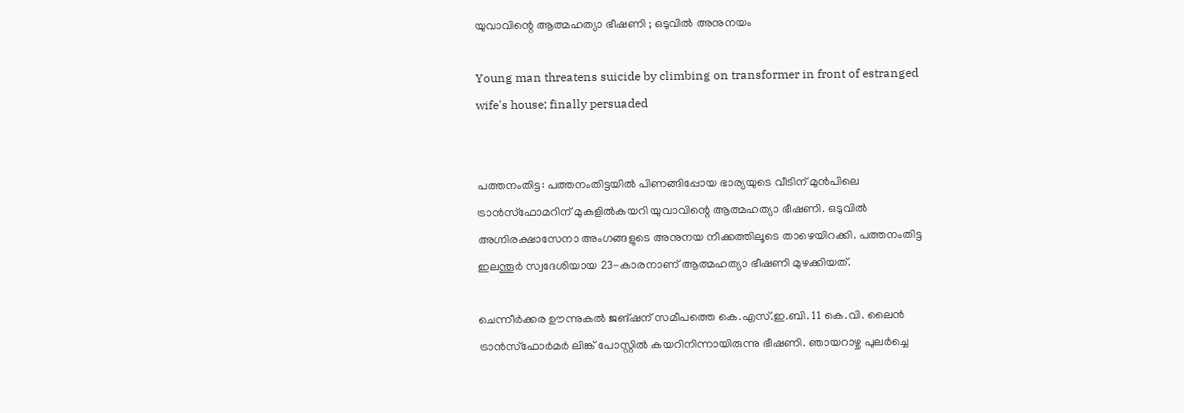യുവാവിന്റെ ആത്മഹത്യാ ഭീഷണി ; ഒടുവിൽ അനുനയം

Young man threatens suicide by climbing on transformer in front of estranged wife's house; finally persuaded


പത്തനംതിട്ട: പത്തനംതിട്ടയിൽ പിണങ്ങിപ്പോയ ഭാര്യയുടെ വീടിന് മുൻപിലെ ട്രാൻസ്ഫോമറിന് മുകളിൽകയറി യുവാവിന്റെ ആത്മഹത്യാ ഭീഷണി. ഒടുവിൽ അഗ്നിരക്ഷാസേനാ അംഗങ്ങളുടെ അനുനയ നീക്കത്തിലൂടെ താഴെയിറക്കി. പത്തനംതിട്ട ഇലന്തൂർ സ്വദേശിയായ 23-കാരനാണ് ആത്മഹത്യാ ഭീഷണി മുഴക്കിയത്.

ചെന്നീർക്കര ഊന്നുകൽ ജങ്ഷന് സമീപത്തെ കെ.എസ്.ഇ.ബി. 11 കെ.വി. ലൈൻ ട്രാൻസ്ഫോർമർ ലിങ്ക് പോസ്റ്റിൽ കയറിനിന്നായിരുന്നു ഭീഷണി. ഞായറാഴ്ച പുലർച്ചെ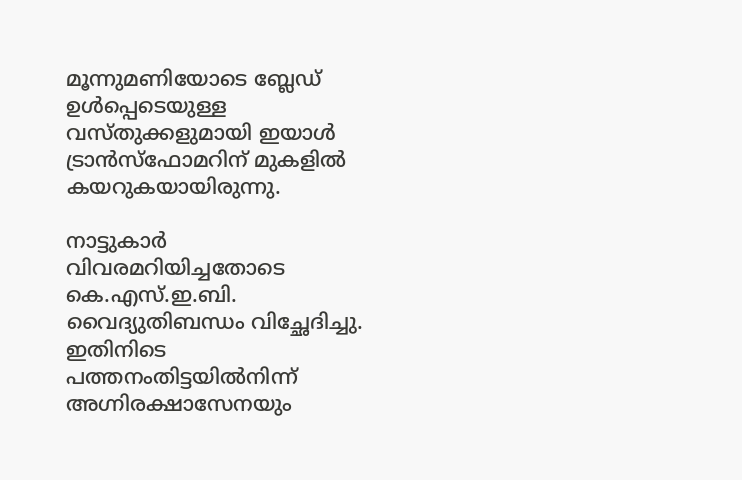മൂന്നുമണിയോടെ ബ്ലേഡ് ഉൾപ്പെടെയുള്ള വസ്തുക്കളുമായി ഇയാൾ ട്രാൻസ്ഫോമറിന് മുകളിൽ കയറുകയായിരുന്നു.

നാട്ടുകാർ വിവരമറിയിച്ചതോടെ കെ.എസ്.ഇ.ബി. വൈദ്യുതിബന്ധം വിച്ഛേദിച്ചു. ഇതിനിടെ പത്തനംതിട്ടയിൽനിന്ന് അഗ്നിരക്ഷാസേനയും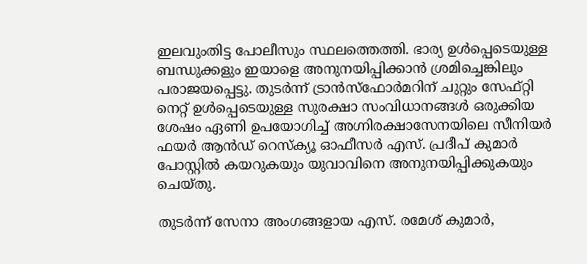ഇലവുംതിട്ട പോലീസും സ്ഥലത്തെത്തി. ഭാര്യ ഉൾപ്പെടെയുള്ള ബന്ധുക്കളും ഇയാളെ അനുനയിപ്പിക്കാൻ ശ്രമിച്ചെങ്കിലും പരാജയപ്പെട്ടു. തുടർന്ന് ട്രാൻസ്ഫോർമറിന് ചുറ്റും സേഫ്റ്റി നെറ്റ് ഉൾപ്പെടെയുള്ള സുരക്ഷാ സംവിധാനങ്ങൾ ഒരുക്കിയ ശേഷം ഏണി ഉപയോഗിച്ച് അഗ്നിരക്ഷാസേനയിലെ സീനിയർ ഫയർ ആൻഡ് റെസ്ക്യൂ ഓഫീസർ എസ്. പ്രദീപ് കുമാർ പോസ്റ്റിൽ കയറുകയും യുവാവിനെ അനുനയിപ്പിക്കുകയും ചെയ്തു.

തുടർന്ന് സേനാ അംഗങ്ങളായ എസ്. രമേശ് കുമാർ,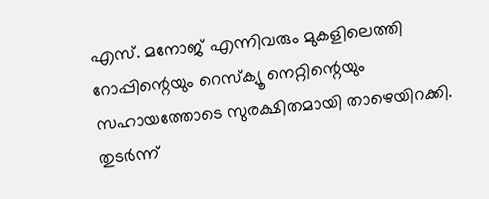എസ്. മനോജ് എന്നിവരും മുകളിലെത്തി റോപ്പിന്റെയും റെസ്ക്യൂ നെറ്റിന്റെയും സഹായത്തോടെ സുരക്ഷിതമായി താഴെയിറക്കി. തുടർന്ന്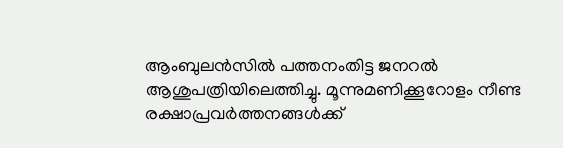ആംബുലൻസിൽ പത്തനംതിട്ട ജനറൽ ആശുപത്രിയിലെത്തിച്ചു. മൂന്നുമണിക്കൂറോളം നീണ്ട രക്ഷാപ്രവർത്തനങ്ങൾക്ക്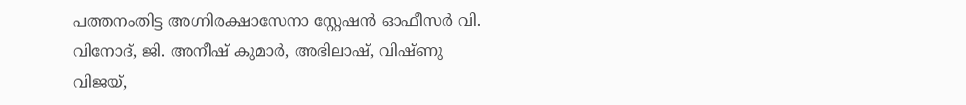പത്തനംതിട്ട അഗ്നിരക്ഷാസേനാ സ്റ്റേഷൻ ഓഫീസർ വി. വിനോദ്, ജി. അനീഷ് കുമാർ, അഭിലാഷ്, വിഷ്ണു വിജയ്,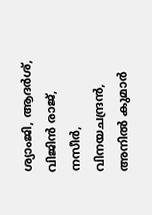ശ്യാംജി, ആദർശ്, വിജിൻ രാജ്, നസീർ, വിനയചന്ദ്രൻ, അനിൽ കുമാർ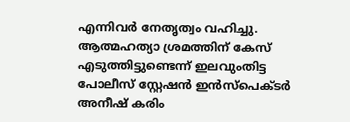എന്നിവർ നേതൃത്വം വഹിച്ചു. ആത്മഹത്യാ ശ്രമത്തിന് കേസ് എടുത്തിട്ടുണ്ടെന്ന് ഇലവുംതിട്ട പോലീസ് സ്റ്റേഷൻ ഇൻസ്‌പെക്ടർ അനീഷ് കരിം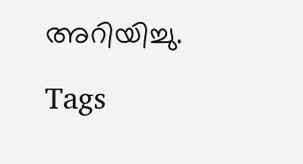അറിയിച്ചു.

Tags